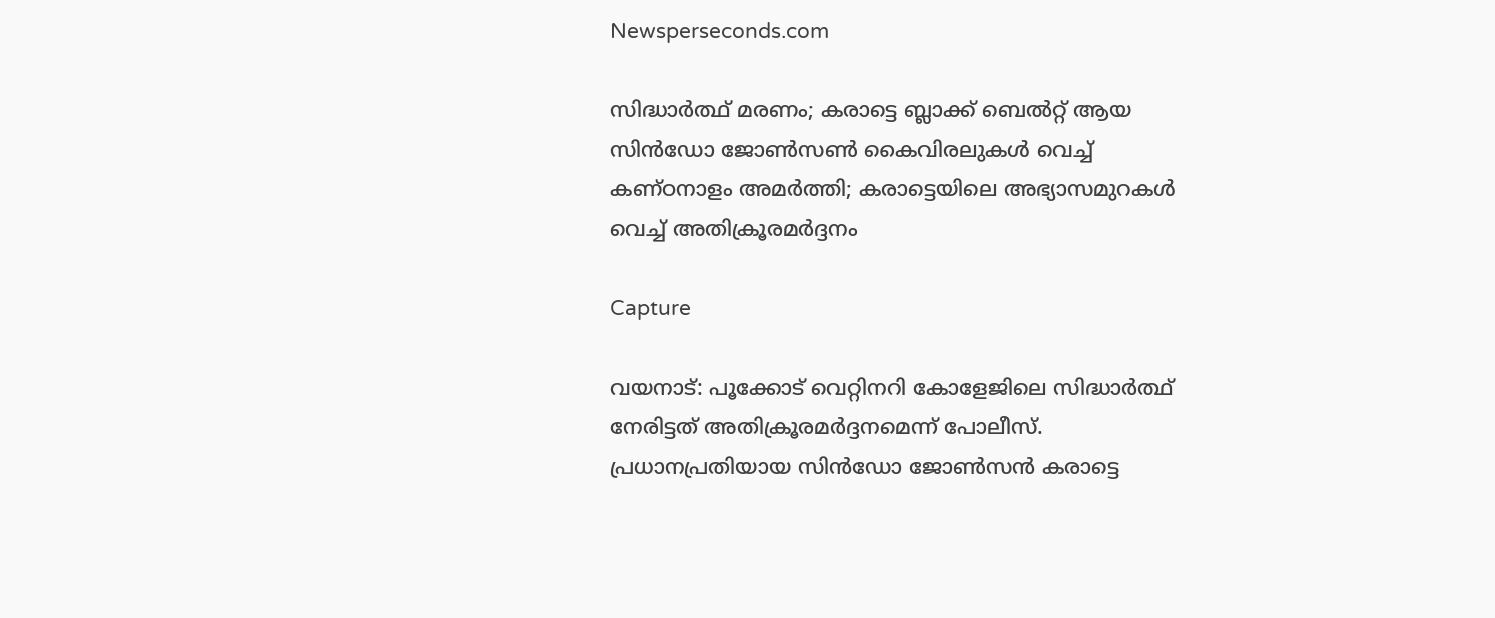Newsperseconds.com

സിദ്ധാര്‍ത്ഥ് മരണം; കരാട്ടെ ബ്ലാക്ക് ബെല്‍റ്റ് ആയ സിന്‍ഡോ ജോണ്‍സണ്‍ കൈവിരലുകള്‍ വെച്ച് കണ്ഠനാളം അമര്‍ത്തി; കരാട്ടെയിലെ അഭ്യാസമുറകള്‍ വെച്ച് അതിക്രൂരമര്‍ദ്ദനം

Capture

വയനാട്: പൂക്കോട് വെറ്റിനറി കോളേജിലെ സിദ്ധാര്‍ത്ഥ് നേരിട്ടത് അതിക്രൂരമര്‍ദ്ദനമെന്ന് പോലീസ്. പ്രധാനപ്രതിയായ സിന്‍ഡോ ജോണ്‍സന്‍ കരാട്ടെ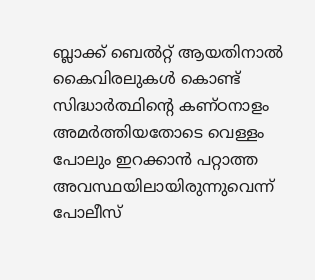ബ്ലാക്ക് ബെല്‍റ്റ് ആയതിനാല്‍ കൈവിരലുകള്‍ കൊണ്ട് സിദ്ധാര്‍ത്ഥിന്റെ കണ്ഠനാളം അമര്‍ത്തിയതോടെ വെള്ളം പോലും ഇറക്കാന്‍ പറ്റാത്ത അവസ്ഥയിലായിരുന്നുവെന്ന് പോലീസ്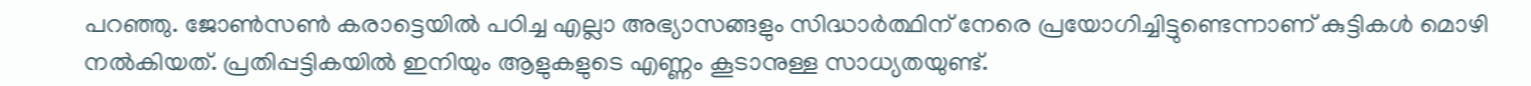പറഞ്ഞു. ജോണ്‍സണ്‍ കരാട്ടെയില്‍ പഠിച്ച എല്ലാ അഭ്യാസങ്ങളും സിദ്ധാര്‍ത്ഥിന് നേരെ പ്രയോഗിച്ചിട്ടുണ്ടെന്നാണ് കുട്ടികള്‍ മൊഴി നല്‍കിയത്. പ്രതിപ്പട്ടികയില്‍ ഇനിയും ആളുകളുടെ എണ്ണം കൂടാനുള്ള സാധ്യതയുണ്ട്.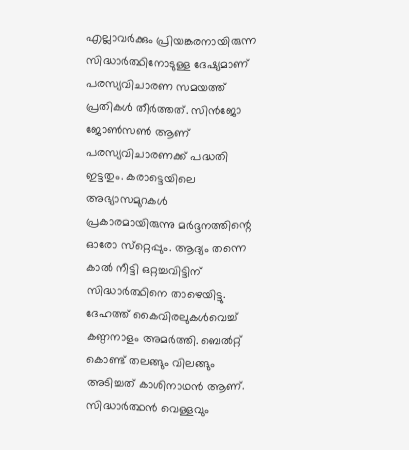എല്ലാവര്‍ക്കും പ്രിയങ്കരനായിരുന്ന സിദ്ധാര്‍ത്ഥിനോടുള്ള ദേഷ്യമാണ് പരസ്യവിചാരണ സമയത്ത് പ്രതികള്‍ തീര്‍ത്തത്. സിന്‍ജോ ജോണ്‍സണ്‍ ആണ് പരസ്യവിചാരണക്ക് പദ്ധതി ഇട്ടതും. കരാട്ടെയിലെ അഭ്യാസമുറകള്‍ പ്രകാരമായിരുന്നു മര്‍ദ്ദനത്തിന്റെ ഓരോ സ്‌റ്റെപ്പും. ആദ്യം തന്നെ കാല്‍ നീട്ടി ഒറ്റച്ചവിട്ടിന് സിദ്ധാര്‍ത്ഥിനെ താഴെയിട്ടു. ദേഹത്ത് കൈവിരലുകള്‍വെച്ച് കണ്ഠനാളം അമര്‍ത്തി. ബെല്‍റ്റ് കൊണ്ട് തലങ്ങും വിലങ്ങും അടിച്ചത് കാശിനാഥന്‍ ആണ്. സിദ്ധാര്‍ത്ഥന്‍ വെള്ളവും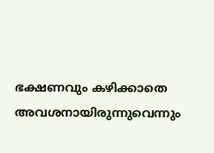ഭക്ഷണവും കഴിക്കാതെ അവശനായിരുന്നുവെന്നും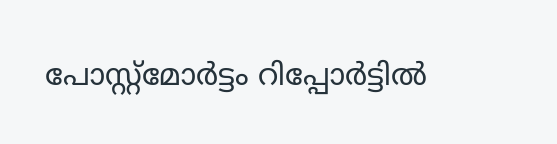പോസ്റ്റ്‌മോര്‍ട്ടം റിപ്പോര്‍ട്ടില്‍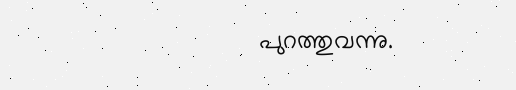പുറത്തുവന്നു.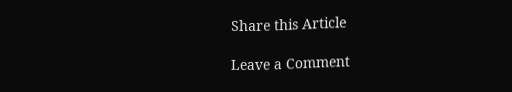Share this Article

Leave a Comment